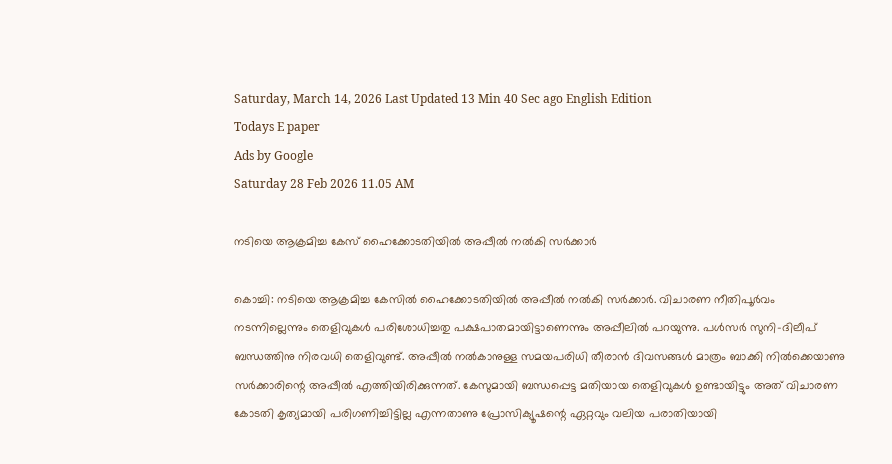Saturday, March 14, 2026 Last Updated 13 Min 40 Sec ago English Edition
Todays E paper
Ads by Google
Saturday 28 Feb 2026 11.05 AM

നടിയെ ആക്രമിച്ച കേസ്‌ ഹൈക്കോടതിയില്‍ അപ്പീല്‍ നല്‍കി സര്‍ക്കാര്‍

കൊച്ചി: നടിയെ ആക്രമിച്ച കേസില്‍ ഹൈക്കോടതിയില്‍ അപ്പീല്‍ നല്‍കി സര്‍ക്കാര്‍. വിചാരണ നീതിപൂര്‍വം നടന്നില്ലെന്നും തെളിവുകള്‍ പരിശോധിച്ചതു പക്ഷപാതമായിട്ടാണെന്നും അപ്പീലില്‍ പറയുന്നു. പള്‍സര്‍ സുനി-ദിലീപ്‌ ബന്ധത്തിനു നിരവധി തെളിവുണ്ട്‌. അപ്പീല്‍ നല്‍കാനുള്ള സമയപരിധി തീരാന്‍ ദിവസങ്ങള്‍ മാത്രം ബാക്കി നില്‍ക്കെയാണു സര്‍ക്കാരിന്റെ അപ്പീല്‍ എത്തിയിരിക്കുന്നത്‌. കേസുമായി ബന്ധപ്പെട്ട മതിയായ തെളിവുകള്‍ ഉണ്ടായിട്ടും അത്‌ വിചാരണ കോടതി കൃത്യമായി പരിഗണിച്ചിട്ടില്ല എന്നതാണു പ്രോസിക്യൂഷന്റെ ഏറ്റവും വലിയ പരാതിയായി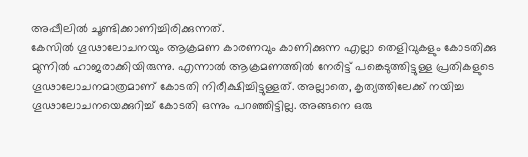അപ്പീലില്‍ ചൂണ്ടിക്കാണിച്ചിരിക്കുന്നത്‌.
കേസില്‍ ഗൂഢാലോചനയും ആക്രമണ കാരണവും കാണിക്കുന്ന എല്ലാ തെളിവുകളും കോടതിക്കു മുന്നില്‍ ഹാജരാക്കിയിരുന്നു. എന്നാല്‍ ആക്രമണത്തില്‍ നേരിട്ട്‌ പങ്കെടുത്തിട്ടുള്ള പ്രതികളുടെ ഗൂഢാലോചനമാത്രമാണ്‌ കോടതി നിരീക്ഷിച്ചിട്ടുള്ളത്‌. അല്ലാതെ, കൃത്യത്തിലേക്ക്‌ നയിച്ച ഗൂഢാലോചനയെക്കുറിച്ച്‌ കോടതി ഒന്നും പറഞ്ഞിട്ടില്ല. അങ്ങനെ ഒരു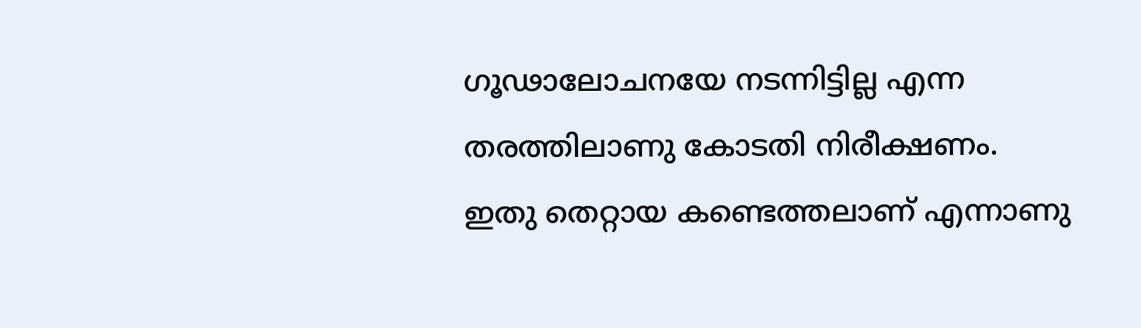ഗൂഢാലോചനയേ നടന്നിട്ടില്ല എന്ന തരത്തിലാണു കോടതി നിരീക്ഷണം.
ഇതു തെറ്റായ കണ്ടെത്തലാണ്‌ എന്നാണു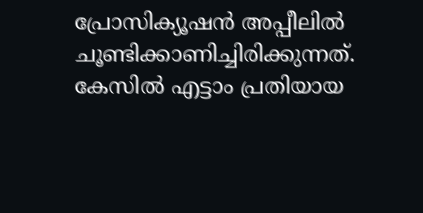പ്രോസിക്യൂഷന്‍ അപ്പീലില്‍ ചൂണ്ടിക്കാണിച്ചിരിക്കുന്നത്‌.
കേസില്‍ എട്ടാം പ്രതിയായ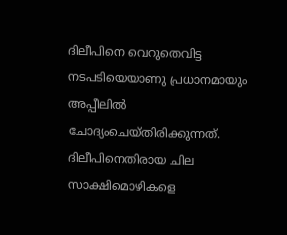ദിലീപിനെ വെറുതെവിട്ട നടപടിയെയാണു പ്രധാനമായും അപ്പീലില്‍ ചോദ്യംചെയ്‌തിരിക്കുന്നത്‌. ദിലീപിനെതിരായ ചില സാക്ഷിമൊഴികളെ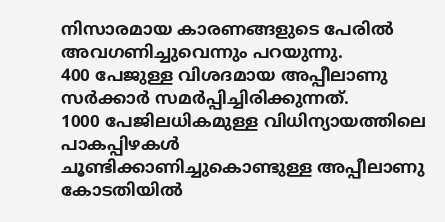നിസാരമായ കാരണങ്ങളുടെ പേരില്‍ അവഗണിച്ചുവെന്നും പറയുന്നു.
400 പേജുള്ള വിശദമായ അപ്പീലാണു സര്‍ക്കാര്‍ സമര്‍പ്പിച്ചിരിക്കുന്നത്‌.
1000 പേജിലധികമുള്ള വിധിന്യായത്തിലെ പാകപ്പിഴകള്‍ ചൂണ്ടിക്കാണിച്ചുകൊണ്ടുള്ള അപ്പീലാണു കോടതിയില്‍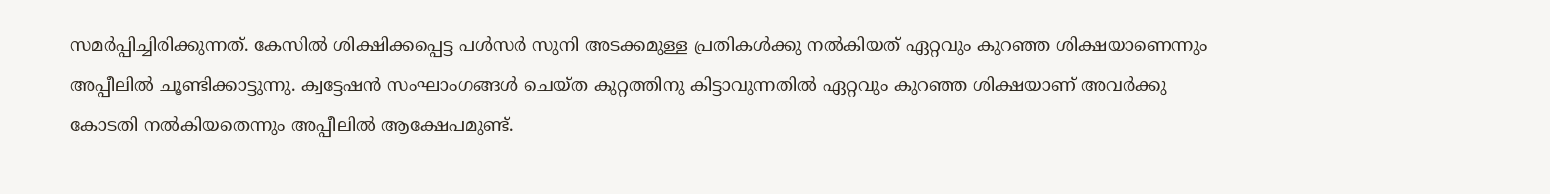സമര്‍പ്പിച്ചിരിക്കുന്നത്‌. കേസില്‍ ശിക്ഷിക്കപ്പെട്ട പള്‍സര്‍ സുനി അടക്കമുള്ള പ്രതികള്‍ക്കു നല്‍കിയത്‌ ഏറ്റവും കുറഞ്ഞ ശിക്ഷയാണെന്നും അപ്പീലില്‍ ചൂണ്ടിക്കാട്ടുന്നു. ക്വട്ടേഷന്‍ സംഘാംഗങ്ങള്‍ ചെയ്‌ത കുറ്റത്തിനു കിട്ടാവുന്നതില്‍ ഏറ്റവും കുറഞ്ഞ ശിക്ഷയാണ്‌ അവര്‍ക്കു കോടതി നല്‍കിയതെന്നും അപ്പീലില്‍ ആക്ഷേപമുണ്ട്‌.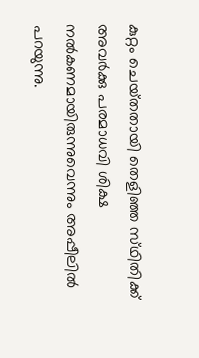കുറ്റം ചെയ്‌തതായി തെളിഞ്ഞ സ്‌ഥിതിക്ക്‌ അവര്‍ക്കു പരമാധവി ശിക്ഷ നല്‍കണമായിരുന്നുവെന്നും അപ്പീലില്‍ പറയുന്നു.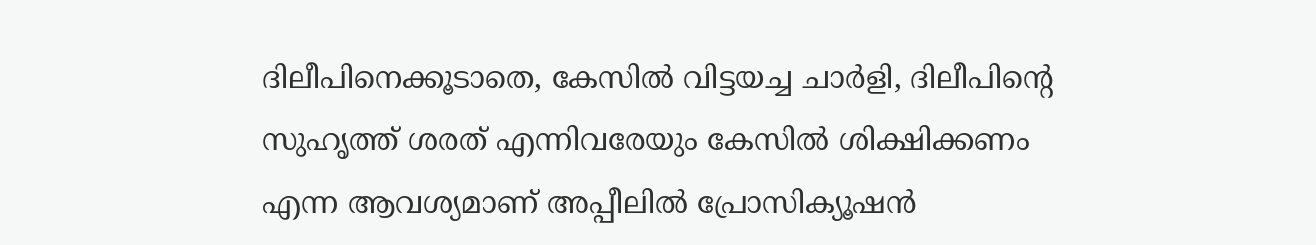ദിലീപിനെക്കൂടാതെ, കേസില്‍ വിട്ടയച്ച ചാര്‍ളി, ദിലീപിന്റെ സുഹൃത്ത്‌ ശരത്‌ എന്നിവരേയും കേസില്‍ ശിക്ഷിക്കണം എന്ന ആവശ്യമാണ്‌ അപ്പീലില്‍ പ്രോസിക്യൂഷന്‍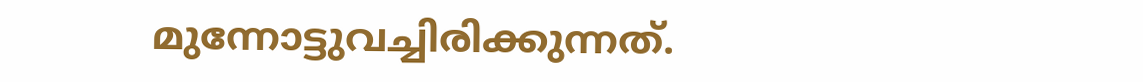മുന്നോട്ടുവച്ചിരിക്കുന്നത്‌.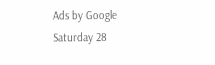Ads by Google
Saturday 28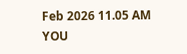Feb 2026 11.05 AM
YOU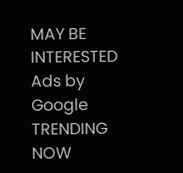MAY BE INTERESTED
Ads by Google
TRENDING NOW